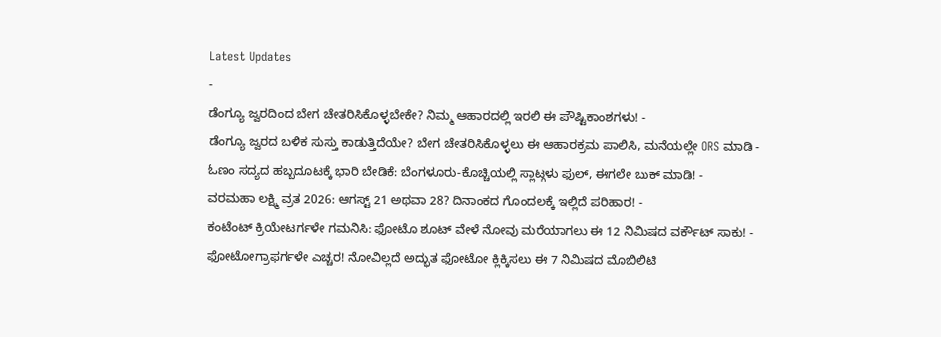Latest Updates
-
ಡೆಂಗ್ಯೂ ಜ್ವರದಿಂದ ಬೇಗ ಚೇತರಿಸಿಕೊಳ್ಳಬೇಕೇ? ನಿಮ್ಮ ಆಹಾರದಲ್ಲಿ ಇರಲಿ ಈ ಪೌಷ್ಟಿಕಾಂಶಗಳು! -
ಡೆಂಗ್ಯೂ ಜ್ವರದ ಬಳಿಕ ಸುಸ್ತು ಕಾಡುತ್ತಿದೆಯೇ? ಬೇಗ ಚೇತರಿಸಿಕೊಳ್ಳಲು ಈ ಆಹಾರಕ್ರಮ ಪಾಲಿಸಿ, ಮನೆಯಲ್ಲೇ ORS ಮಾಡಿ -
ಓಣಂ ಸದ್ಯದ ಹಬ್ಬದೂಟಕ್ಕೆ ಭಾರಿ ಬೇಡಿಕೆ: ಬೆಂಗಳೂರು-ಕೊಚ್ಚಿಯಲ್ಲಿ ಸ್ಲಾಟ್ಗಳು ಫುಲ್, ಈಗಲೇ ಬುಕ್ ಮಾಡಿ! -
ವರಮಹಾ ಲಕ್ಷ್ಮಿ ವ್ರತ 2026: ಆಗಸ್ಟ್ 21 ಅಥವಾ 28? ದಿನಾಂಕದ ಗೊಂದಲಕ್ಕೆ ಇಲ್ಲಿದೆ ಪರಿಹಾರ! -
ಕಂಟೆಂಟ್ ಕ್ರಿಯೇಟರ್ಗಳೇ ಗಮನಿಸಿ: ಫೋಟೊ ಶೂಟ್ ವೇಳೆ ನೋವು ಮರೆಯಾಗಲು ಈ 12 ನಿಮಿಷದ ವರ್ಕೌಟ್ ಸಾಕು! -
ಫೋಟೋಗ್ರಾಫರ್ಗಳೇ ಎಚ್ಚರ! ನೋವಿಲ್ಲದೆ ಅದ್ಭುತ ಫೋಟೋ ಕ್ಲಿಕ್ಕಿಸಲು ಈ 7 ನಿಮಿಷದ ಮೊಬಿಲಿಟಿ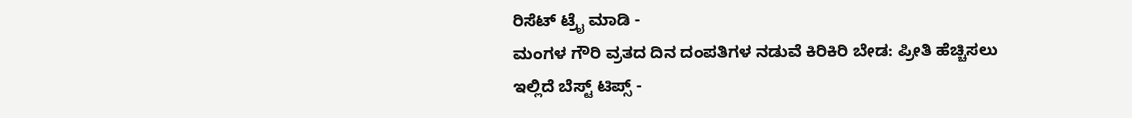ರಿಸೆಟ್ ಟ್ರೈ ಮಾಡಿ -
ಮಂಗಳ ಗೌರಿ ವ್ರತದ ದಿನ ದಂಪತಿಗಳ ನಡುವೆ ಕಿರಿಕಿರಿ ಬೇಡ: ಪ್ರೀತಿ ಹೆಚ್ಚಿಸಲು ಇಲ್ಲಿದೆ ಬೆಸ್ಟ್ ಟಿಪ್ಸ್ -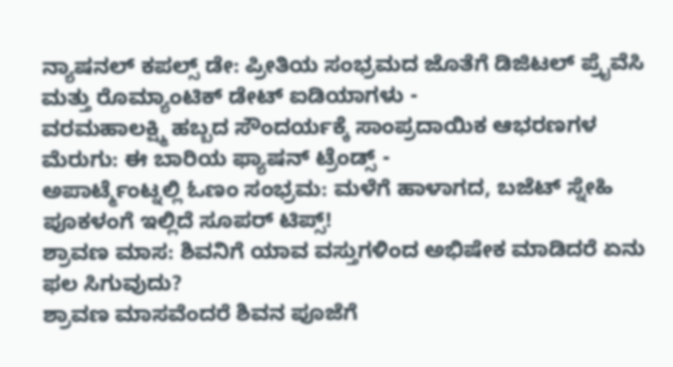ನ್ಯಾಷನಲ್ ಕಪಲ್ಸ್ ಡೇ: ಪ್ರೀತಿಯ ಸಂಭ್ರಮದ ಜೊತೆಗೆ ಡಿಜಿಟಲ್ ಪ್ರೈವೆಸಿ ಮತ್ತು ರೊಮ್ಯಾಂಟಿಕ್ ಡೇಟ್ ಐಡಿಯಾಗಳು -
ವರಮಹಾಲಕ್ಷ್ಮಿ ಹಬ್ಬದ ಸೌಂದರ್ಯಕ್ಕೆ ಸಾಂಪ್ರದಾಯಿಕ ಆಭರಣಗಳ ಮೆರುಗು: ಈ ಬಾರಿಯ ಫ್ಯಾಷನ್ ಟ್ರೆಂಡ್ಸ್ -
ಅಪಾರ್ಟ್ಮೆಂಟ್ನಲ್ಲಿ ಓಣಂ ಸಂಭ್ರಮ: ಮಳೆಗೆ ಹಾಳಾಗದ, ಬಜೆಟ್ ಸ್ನೇಹಿ ಪೂಕಳಂಗೆ ಇಲ್ಲಿದೆ ಸೂಪರ್ ಟಿಪ್ಸ್!
ಶ್ರಾವಣ ಮಾಸ: ಶಿವನಿಗೆ ಯಾವ ವಸ್ತುಗಳಿಂದ ಅಭಿಷೇಕ ಮಾಡಿದರೆ ಏನು ಫಲ ಸಿಗುವುದು?
ಶ್ರಾವಣ ಮಾಸವೆಂದರೆ ಶಿವನ ಪೂಜೆಗೆ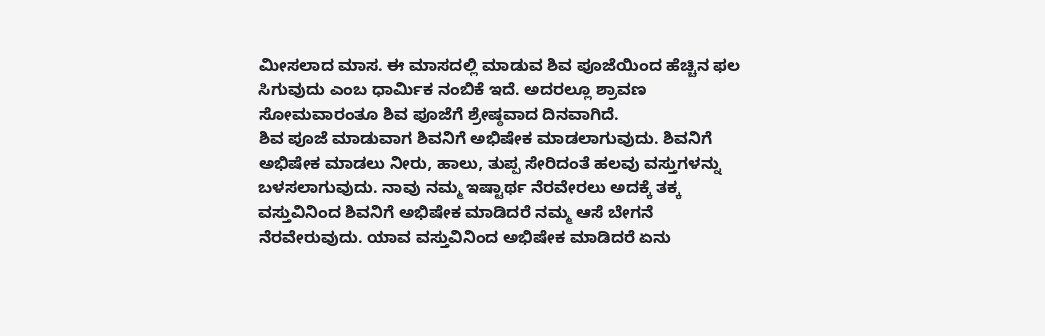ಮೀಸಲಾದ ಮಾಸ. ಈ ಮಾಸದಲ್ಲಿ ಮಾಡುವ ಶಿವ ಪೂಜೆಯಿಂದ ಹೆಚ್ಚಿನ ಫಲ ಸಿಗುವುದು ಎಂಬ ಧಾರ್ಮಿಕ ನಂಬಿಕೆ ಇದೆ. ಅದರಲ್ಲೂ ಶ್ರಾವಣ ಸೋಮವಾರಂತೂ ಶಿವ ಪೂಜೆಗೆ ಶ್ರೇಷ್ಠವಾದ ದಿನವಾಗಿದೆ.
ಶಿವ ಪೂಜೆ ಮಾಡುವಾಗ ಶಿವನಿಗೆ ಅಭಿಷೇಕ ಮಾಡಲಾಗುವುದು. ಶಿವನಿಗೆ ಅಭಿಷೇಕ ಮಾಡಲು ನೀರು, ಹಾಲು, ತುಪ್ಪ ಸೇರಿದಂತೆ ಹಲವು ವಸ್ತುಗಳನ್ನು ಬಳಸಲಾಗುವುದು. ನಾವು ನಮ್ಮ ಇಷ್ಟಾರ್ಥ ನೆರವೇರಲು ಅದಕ್ಕೆ ತಕ್ಕ ವಸ್ತುವಿನಿಂದ ಶಿವನಿಗೆ ಅಭಿಷೇಕ ಮಾಡಿದರೆ ನಮ್ಮ ಆಸೆ ಬೇಗನೆ ನೆರವೇರುವುದು. ಯಾವ ವಸ್ತುವಿನಿಂದ ಅಭಿಷೇಕ ಮಾಡಿದರೆ ಏನು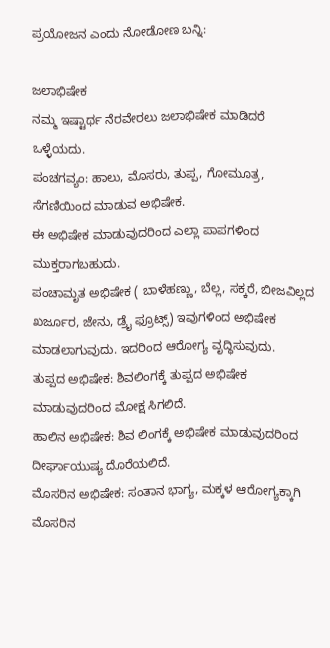ಪ್ರಯೋಜನ ಎಂದು ನೋಡೋಣ ಬನ್ನಿ:

ಜಲಾಭಿಷೇಕ
ನಮ್ಮ ಇಷ್ಟಾರ್ಥ ನೆರವೇರಲು ಜಲಾಭಿಷೇಕ ಮಾಡಿದರೆ ಒಳ್ಳೆಯದು.
ಪಂಚಗವ್ಯಂ: ಹಾಲು, ಮೊಸರು, ತುಪ್ಪ, ಗೋಮೂತ್ರ, ಸೆಗಣಿಯಿಂದ ಮಾಡುವ ಅಭಿಷೇಕ.
ಈ ಅಭಿಷೇಕ ಮಾಡುವುದರಿಂದ ಎಲ್ಲಾ ಪಾಪಗಳಿಂದ ಮುಕ್ತರಾಗಬಹುದು.
ಪಂಚಾಮೃತ ಅಭಿಷೇಕ ( ಬಾಳೆಹಣ್ಣು, ಬೆಲ್ಲ, ಸಕ್ಕರೆ, ಬೀಜವಿಲ್ಲದ ಖರ್ಜೂರ, ಜೇನು, ಡ್ರೈ ಫ್ರೂಟ್ಸ್) ಇವುಗಳಿಂದ ಅಭಿಷೇಕ ಮಾಡಲಾಗುವುದು. ಇದರಿಂದ ಆರೋಗ್ಯ ವೃದ್ಧಿಸುವುದು.
ತುಪ್ಪದ ಅಭಿಷೇಕ: ಶಿವಲಿಂಗಕ್ಕೆ ತುಪ್ಪದ ಅಭಿಷೇಕ ಮಾಡುವುದರಿಂದ ಮೋಕ್ಷ ಸಿಗಲಿದೆ.
ಹಾಲಿನ ಅಭಿಷೇಕ: ಶಿವ ಲಿಂಗಕ್ಕೆ ಅಭಿಷೇಕ ಮಾಡುವುದರಿಂದ ದೀರ್ಘಾಯುಷ್ಯ ದೊರೆಯಲಿದೆ.
ಮೊಸರಿನ ಅಭಿಷೇಕ: ಸಂತಾನ ಭಾಗ್ಯ, ಮಕ್ಕಳ ಆರೋಗ್ಯಕ್ಕಾಗಿ ಮೊಸರಿನ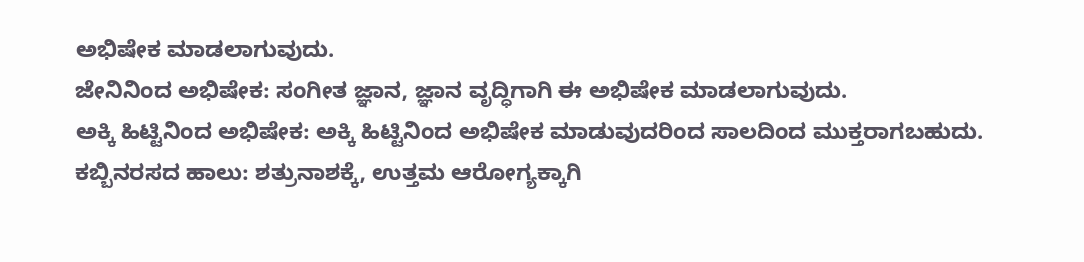ಅಭಿಷೇಕ ಮಾಡಲಾಗುವುದು.
ಜೇನಿನಿಂದ ಅಭಿಷೇಕ: ಸಂಗೀತ ಜ್ಞಾನ, ಜ್ಞಾನ ವೃದ್ಧಿಗಾಗಿ ಈ ಅಭಿಷೇಕ ಮಾಡಲಾಗುವುದು.
ಅಕ್ಕಿ ಹಿಟ್ಟಿನಿಂದ ಅಭಿಷೇಕ: ಅಕ್ಕಿ ಹಿಟ್ಟಿನಿಂದ ಅಭಿಷೇಕ ಮಾಡುವುದರಿಂದ ಸಾಲದಿಂದ ಮುಕ್ತರಾಗಬಹುದು.
ಕಬ್ಬಿನರಸದ ಹಾಲು: ಶತ್ರುನಾಶಕ್ಕೆ, ಉತ್ತಮ ಆರೋಗ್ಯಕ್ಕಾಗಿ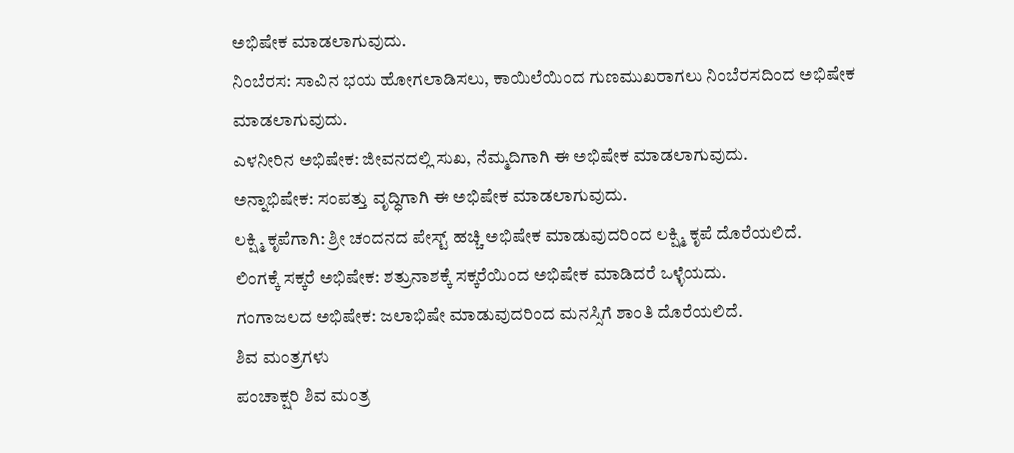ಅಭಿಷೇಕ ಮಾಡಲಾಗುವುದು.
ನಿಂಬೆರಸ: ಸಾವಿನ ಭಯ ಹೋಗಲಾಡಿಸಲು, ಕಾಯಿಲೆಯಿಂದ ಗುಣಮುಖರಾಗಲು ನಿಂಬೆರಸದಿಂದ ಅಭಿಷೇಕ ಮಾಡಲಾಗುವುದು.
ಎಳನೀರಿನ ಅಭಿಷೇಕ: ಜೀವನದಲ್ಲಿ ಸುಖ, ನೆಮ್ಮದಿಗಾಗಿ ಈ ಅಭಿಷೇಕ ಮಾಡಲಾಗುವುದು.
ಅನ್ನಾಭಿಷೇಕ: ಸಂಪತ್ತು ವೃದ್ಧಿಗಾಗಿ ಈ ಅಭಿಷೇಕ ಮಾಡಲಾಗುವುದು.
ಲಕ್ಷ್ಮಿ ಕೃಪೆಗಾಗಿ: ಶ್ರೀ ಚಂದನದ ಪೇಸ್ಟ್ ಹಚ್ಚಿ ಅಭಿಷೇಕ ಮಾಡುವುದರಿಂದ ಲಕ್ಷ್ಮಿ ಕೃಪೆ ದೊರೆಯಲಿದೆ.
ಲಿಂಗಕ್ಕೆ ಸಕ್ಕರೆ ಅಭಿಷೇಕ: ಶತ್ರುನಾಶಕ್ಕೆ ಸಕ್ಕರೆಯಿಂದ ಅಭಿಷೇಕ ಮಾಡಿದರೆ ಒಳ್ಳೆಯದು.
ಗಂಗಾಜಲದ ಅಭಿಷೇಕ: ಜಲಾಭಿಷೇ ಮಾಡುವುದರಿಂದ ಮನಸ್ಸಿಗೆ ಶಾಂತಿ ದೊರೆಯಲಿದೆ.
ಶಿವ ಮಂತ್ರಗಳು
ಪಂಚಾಕ್ಷರಿ ಶಿವ ಮಂತ್ರ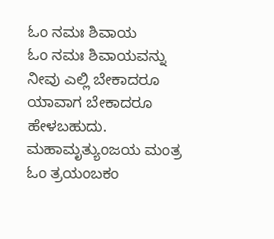ಓಂ ನಮಃ ಶಿವಾಯ
ಓಂ ನಮಃ ಶಿವಾಯವನ್ನು ನೀವು ಎಲ್ಲಿ ಬೇಕಾದರೂ ಯಾವಾಗ ಬೇಕಾದರೂ ಹೇಳಬಹುದು.
ಮಹಾಮೃತ್ಯುಂಜಯ ಮಂತ್ರ
ಓಂ ತ್ರಯಂಬಕಂ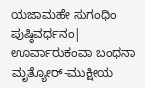ಯಜಾಮಹೇ ಸುಗಂಧಿಂ ಪುಷ್ಠಿವರ್ಧನಂ| ಊರ್ವಾರುಕಂವಾ ಬಂಧನಾ ಮೃತ್ಯೋರ್-ಮುಕ್ಷೀಯ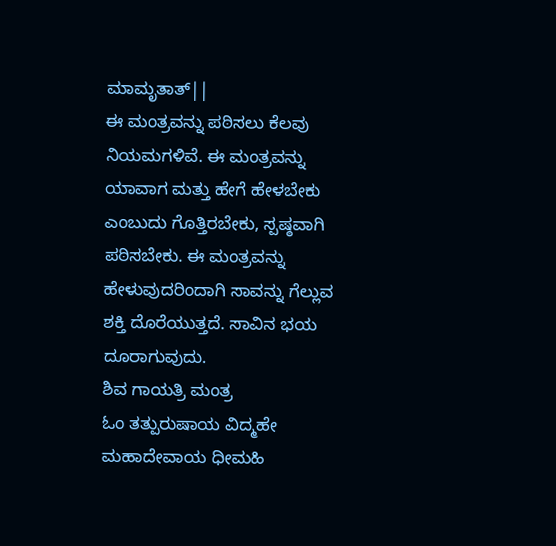ಮಾಮೃತಾತ್||
ಈ ಮಂತ್ರವನ್ನು ಪಠಿಸಲು ಕೆಲವು ನಿಯಮಗಳಿವೆ. ಈ ಮಂತ್ರವನ್ನು ಯಾವಾಗ ಮತ್ತು ಹೇಗೆ ಹೇಳಬೇಕು ಎಂಬುದು ಗೊತ್ತಿರಬೇಕು, ಸ್ಪಷ್ಠವಾಗಿ ಪಠಿಸಬೇಕು. ಈ ಮಂತ್ರವನ್ನು ಹೇಳುವುದರಿಂದಾಗಿ ಸಾವನ್ನು ಗೆಲ್ಲುವ ಶಕ್ತಿ ದೊರೆಯುತ್ತದೆ. ಸಾವಿನ ಭಯ ದೂರಾಗುವುದು.
ಶಿವ ಗಾಯತ್ರಿ ಮಂತ್ರ
ಓಂ ತತ್ಪುರುಷಾಯ ವಿದ್ಮಹೇ ಮಹಾದೇವಾಯ ಧೀಮಹಿ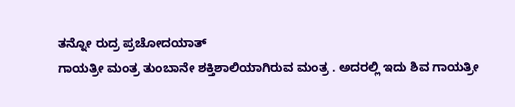ತನ್ನೋ ರುದ್ರ ಪ್ರಚೋದಯಾತ್
ಗಾಯತ್ರೀ ಮಂತ್ರ ತುಂಬಾನೇ ಶಕ್ತಿಶಾಲಿಯಾಗಿರುವ ಮಂತ್ರ . ಅದರಲ್ಲಿ ಇದು ಶಿವ ಗಾಯತ್ರೀ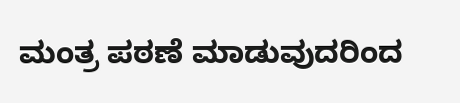ಮಂತ್ರ ಪಠಣೆ ಮಾಡುವುದರಿಂದ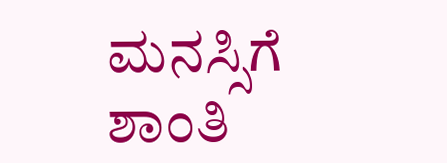ಮನಸ್ಸಿಗೆ ಶಾಂತಿ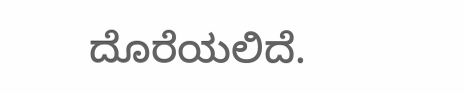ದೊರೆಯಲಿದೆ.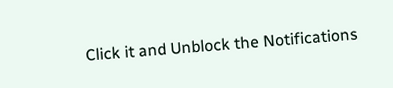Click it and Unblock the Notifications